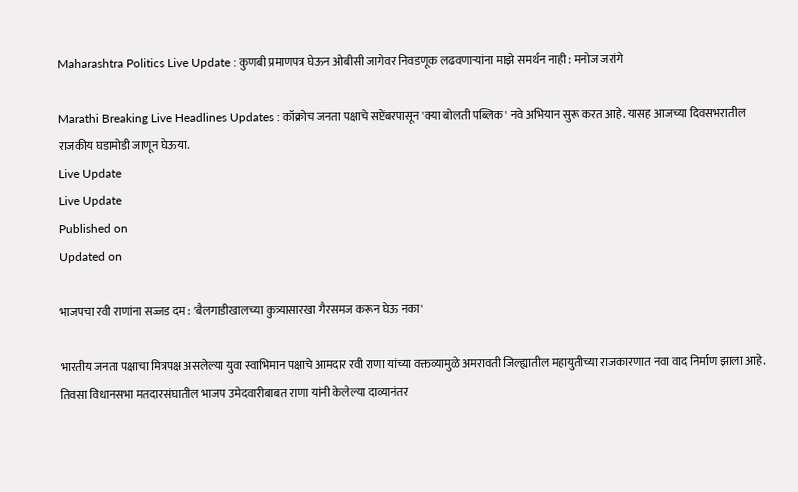Maharashtra Politics Live Update : कुणबी प्रमाणपत्र घेऊन ओबीसी जागेवर निवडणूक लढवणाऱ्यांना माझे समर्थन नाही : मनोज जरांगे

Marathi Breaking Live Headlines Updates : कॉक्रोच जनता पक्षाचे सप्टेंबरपासून 'क्या बोलती पब्लिक' नवे अभियान सुरू करत आहे. यासह आजच्या दिवसभरातील राजकीय घडामोडी जाणून घेऊया.
Live Update
Live Update
Published on
Updated on

भाजपचा रवी राणांना सज्जड दम : 'बैलगाडीखालच्या कुत्र्यासारखा गैरसमज करून घेऊ नका'

भारतीय जनता पक्षाचा मित्रपक्ष असलेल्या युवा स्वाभिमान पक्षाचे आमदार रवी राणा यांच्या वक्तव्यामुळे अमरावती जिल्ह्यातील महायुतीच्या राजकारणात नवा वाद निर्माण झाला आहे. तिवसा विधानसभा मतदारसंघातील भाजप उमेदवारीबाबत राणा यांनी केलेल्या दाव्यानंतर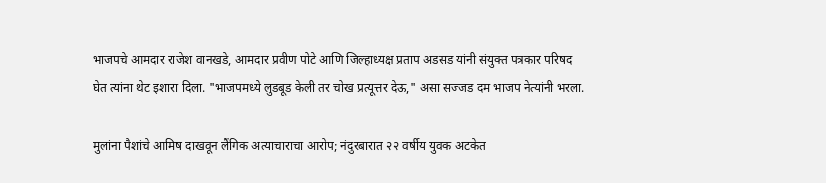भाजपचे आमदार राजेश वानखडे, आमदार प्रवीण पोटे आणि जिल्हाध्यक्ष प्रताप अडसड यांनी संयुक्त पत्रकार परिषद घेत त्यांना थेट इशारा दिला. "भाजपमध्ये लुडबूड केली तर चोख प्रत्यूत्तर देऊ," असा सज्जड दम भाजप नेत्यांनी भरला.

मुलांना पैशांचे आमिष दाखवून लैंगिक अत्याचाराचा आरोप; नंदुरबारात २२ वर्षीय युवक अटकेत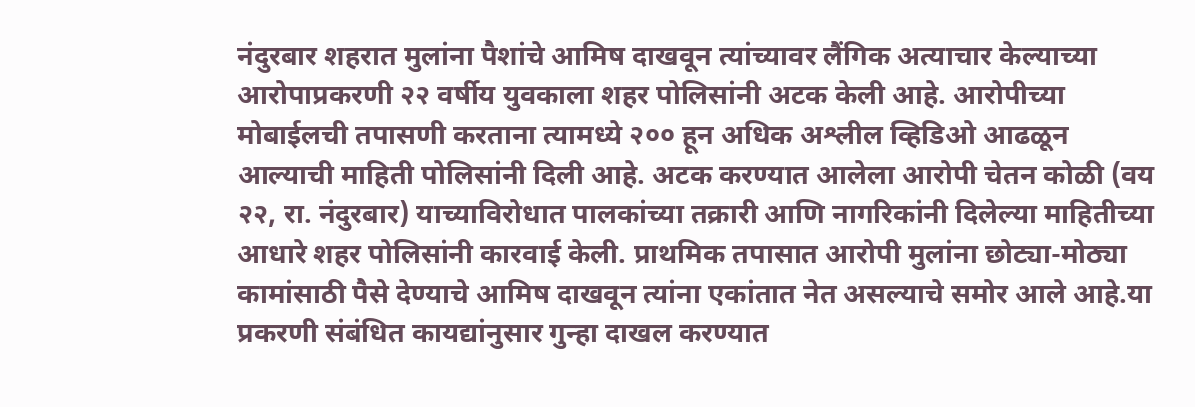नंदुरबार शहरात मुलांना पैशांचे आमिष दाखवून त्यांच्यावर लैंगिक अत्याचार केल्याच्या आरोपाप्रकरणी २२ वर्षीय युवकाला शहर पोलिसांनी अटक केली आहे. आरोपीच्या मोबाईलची तपासणी करताना त्यामध्ये २०० हून अधिक अश्लील व्हिडिओ आढळून आल्याची माहिती पोलिसांनी दिली आहे. अटक करण्यात आलेला आरोपी चेतन कोळी (वय २२, रा. नंदुरबार) याच्याविरोधात पालकांच्या तक्रारी आणि नागरिकांनी दिलेल्या माहितीच्या आधारे शहर पोलिसांनी कारवाई केली. प्राथमिक तपासात आरोपी मुलांना छोट्या-मोठ्या कामांसाठी पैसे देण्याचे आमिष दाखवून त्यांना एकांतात नेत असल्याचे समोर आले आहे.या प्रकरणी संबंधित कायद्यांनुसार गुन्हा दाखल करण्यात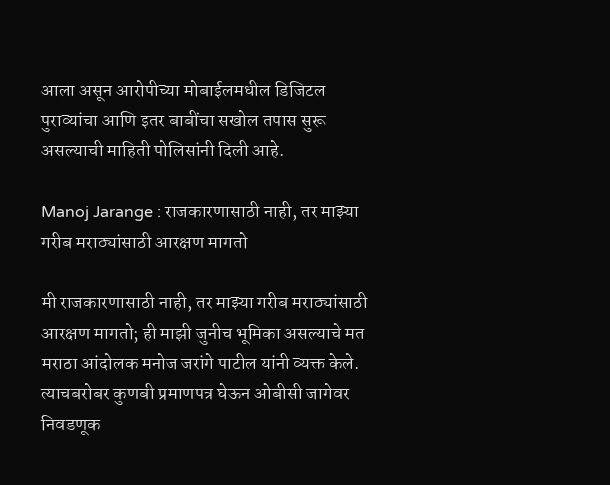आला असून आरोपीच्या मोबाईलमधील डिजिटल पुराव्यांचा आणि इतर बाबींचा सखोल तपास सुरू असल्याची माहिती पोलिसांनी दिली आहे.

Manoj Jarange : राजकारणासाठी नाही, तर माझ्या गरीब मराठ्यांसाठी आरक्षण मागतो

मी राजकारणासाठी नाही, तर माझ्या गरीब मराठ्यांसाठी आरक्षण मागतो; ही माझी जुनीच भूमिका असल्याचे मत मराठा आंदोलक मनोज जरांगे पाटील यांनी व्यक्त केले. त्याचबरोबर कुणबी प्रमाणपत्र घेऊन ओबीसी जागेवर निवडणूक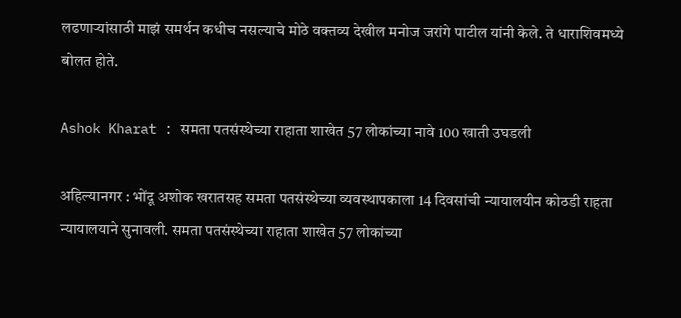लढणाऱ्यांसाठी माझं समर्थन कधीच नसल्याचे मोठे वक्तव्य देखील मनोज जरांगे पाटील यांनी केले. ते धाराशिवमध्ये बोलत होते.

Ashok Kharat : समता पतसंस्थेच्या राहाता शाखेत 57 लोकांच्या नावे 100 खाती उघडली

अहिल्यानगर : भोंदू अशोक खरातसह समता पतसंस्थेच्या व्यवस्थापकाला 14 दिवसांची न्यायालयीन कोठडी राहता न्यायालयाने सुनावली. समता पतसंस्थेच्या राहाता शाखेत 57 लोकांच्या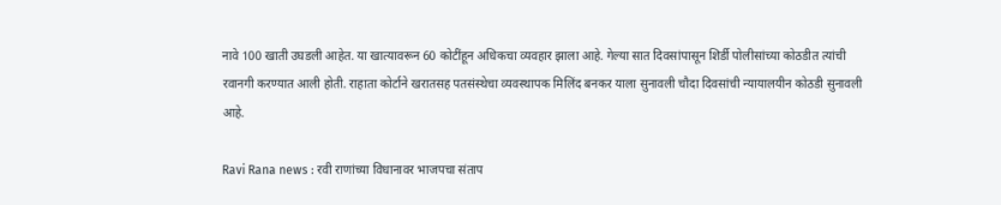नावे 100 खाती उघडली आहेत. या खात्यावरून 60 कोटींहून अधिकचा व्यवहार झाला आहे. गेल्या सात दिवसांपासून शिर्डी पोलीसांच्या कोठडीत त्यांची रवानगी करण्यात आली होती. राहाता कोर्टाने खरातसह पतसंस्थेचा व्यवस्थापक मिलिंद बनकर याला सुनावली चौदा दिवसांची न्यायालयीन कोठडी सुनावली आहे.

Ravi Rana news : रवी राणांच्या विधानावर भाजपचा संताप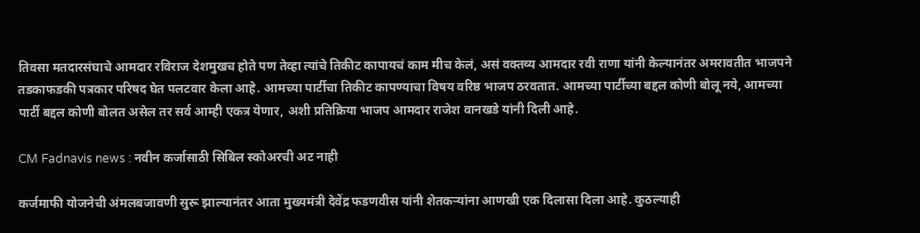तिवसा मतदारसंघाचे आमदार रविराज देशमुखच होते पण तेव्हा त्यांचे तिकीट कापायचं काम मीच केलं, असं वक्तव्य आमदार रवी राणा यांनी केल्यानंतर अमरावतीत भाजपने तडकाफडकी पत्रकार परिषद घेत पलटवार केला आहे. आमच्या पार्टीचा तिकीट कापण्याचा विषय वरिष्ठ भाजप ठरवतात. आमच्या पार्टीच्या बद्दल कोणी बोलू नये, आमच्या पार्टी बद्दल कोणी बोलत असेल तर सर्व आम्ही एकत्र येणार, अशी प्रतिक्रिया भाजप आमदार राजेश वानखडे यांनी दिली आहे.

CM Fadnavis news : नवीन कर्जासाठी सिबिल स्कोअरची अट नाही

कर्जमाफी योजनेची अंमलबजावणी सुरू झाल्यानंतर आता मुख्यमंत्री देवेंद्र फडणवीस यांनी शेतकऱ्यांना आणखी एक दिलासा दिला आहे. कुठल्याही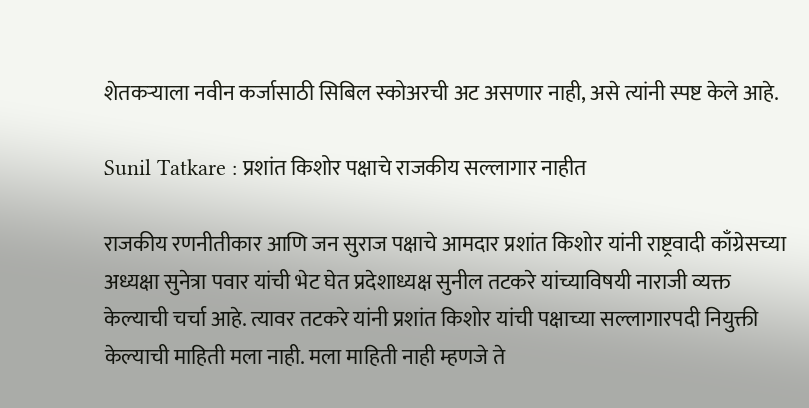शेतकऱ्याला नवीन कर्जासाठी सिबिल स्कोअरची अट असणार नाही, असे त्यांनी स्पष्ट केले आहे.

Sunil Tatkare : प्रशांत किशोर पक्षाचे राजकीय सल्लागार नाहीत

राजकीय रणनीतीकार आणि जन सुराज पक्षाचे आमदार प्रशांत किशोर यांनी राष्ट्रवादी काँग्रेसच्या अध्यक्षा सुनेत्रा पवार यांची भेट घेत प्रदेशाध्यक्ष सुनील तटकरे यांच्याविषयी नाराजी व्यक्त केल्याची चर्चा आहे. त्यावर तटकरे यांनी प्रशांत किशोर यांची पक्षाच्या सल्लागारपदी नियुक्ती केल्याची माहिती मला नाही. मला माहिती नाही म्हणजे ते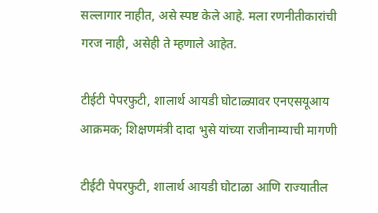सल्लागार नाहीत, असे स्पष्ट केले आहे. मला रणनीतीकारांची गरज नाही, असेही ते म्हणाले आहेत.

टीईटी पेपरफुटी, शालार्थ आयडी घोटाळ्यावर एनएसयूआय आक्रमक; शिक्षणमंत्री दादा भुसे यांच्या राजीनाम्याची मागणी

टीईटी पेपरफुटी, शालार्थ आयडी घोटाळा आणि राज्यातील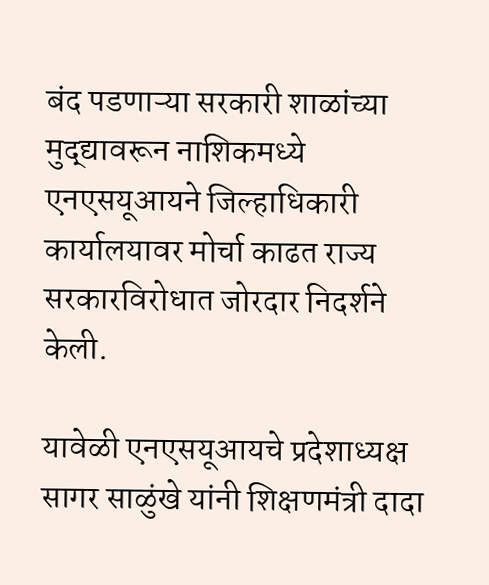बंद पडणाऱ्या सरकारी शाळांच्या मुद्द्यावरून नाशिकमध्ये एनएसयूआयने जिल्हाधिकारी कार्यालयावर मोर्चा काढत राज्य सरकारविरोधात जोरदार निदर्शने केली.

यावेळी एनएसयूआयचे प्रदेशाध्यक्ष सागर साळुंखे यांनी शिक्षणमंत्री दादा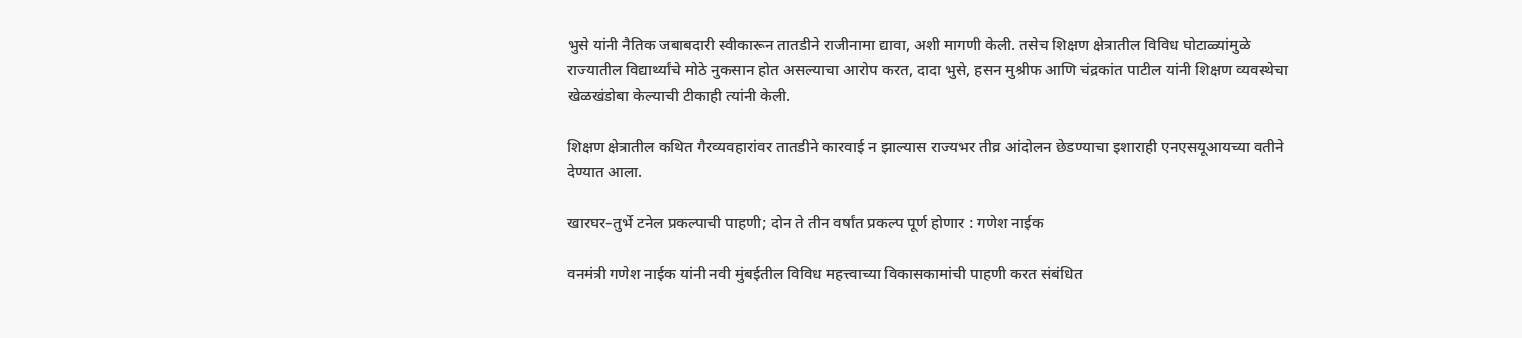भुसे यांनी नैतिक जबाबदारी स्वीकारून तातडीने राजीनामा द्यावा, अशी मागणी केली. तसेच शिक्षण क्षेत्रातील विविध घोटाळ्यांमुळे राज्यातील विद्यार्थ्यांचे मोठे नुकसान होत असल्याचा आरोप करत, दादा भुसे, हसन मुश्रीफ आणि चंद्रकांत पाटील यांनी शिक्षण व्यवस्थेचा खेळखंडोबा केल्याची टीकाही त्यांनी केली.

शिक्षण क्षेत्रातील कथित गैरव्यवहारांवर तातडीने कारवाई न झाल्यास राज्यभर तीव्र आंदोलन छेडण्याचा इशाराही एनएसयूआयच्या वतीने देण्यात आला.

खारघर–तुर्भे टनेल प्रकल्पाची पाहणी; दोन ते तीन वर्षांत प्रकल्प पूर्ण होणार : गणेश नाईक

वनमंत्री गणेश नाईक यांनी नवी मुंबईतील विविध महत्त्वाच्या विकासकामांची पाहणी करत संबंधित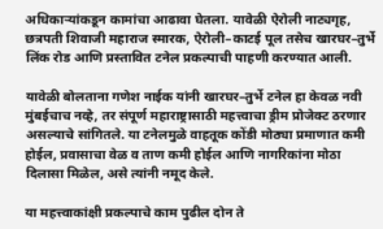अधिकाऱ्यांकडून कामांचा आढावा घेतला. यावेळी ऐरोली नाट्यगृह, छत्रपती शिवाजी महाराज स्मारक, ऐरोली–काटई पूल तसेच खारघर–तुर्भे लिंक रोड आणि प्रस्तावित टनेल प्रकल्पाची पाहणी करण्यात आली.

यावेळी बोलताना गणेश नाईक यांनी खारघर–तुर्भे टनेल हा केवळ नवी मुंबईचाच नव्हे, तर संपूर्ण महाराष्ट्रासाठी महत्त्वाचा ड्रीम प्रोजेक्ट ठरणार असल्याचे सांगितले. या टनेलमुळे वाहतूक कोंडी मोठ्या प्रमाणात कमी होईल, प्रवासाचा वेळ व ताण कमी होईल आणि नागरिकांना मोठा दिलासा मिळेल, असे त्यांनी नमूद केले.

या महत्त्वाकांक्षी प्रकल्पाचे काम पुढील दोन ते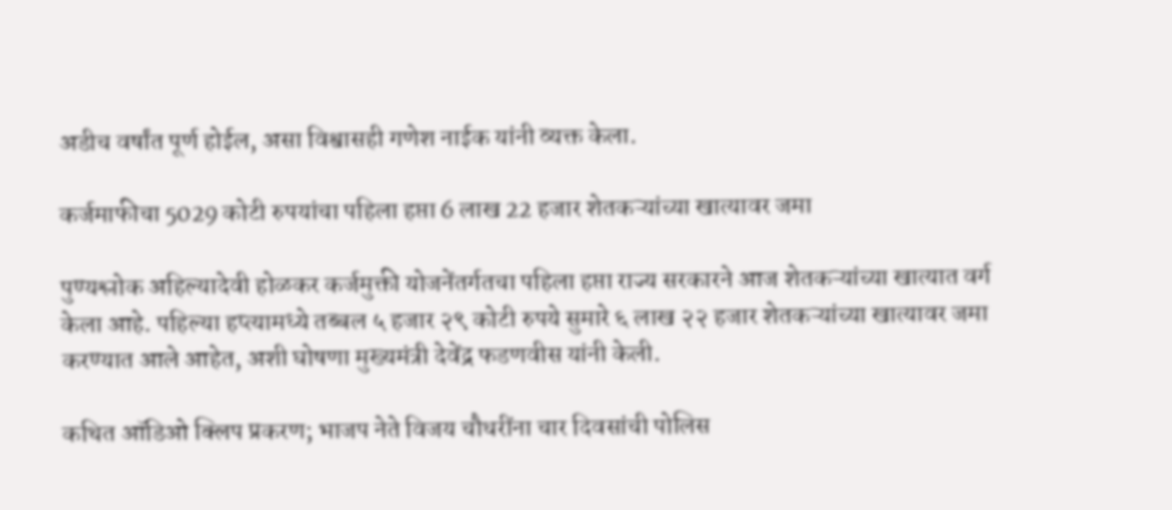अडीच वर्षांत पूर्ण होईल, असा विश्वासही गणेश नाईक यांनी व्यक्त केला.

कर्जमाफीचा 5029 कोटी रुपयांचा पहिला हप्ता 6 लाख 22 हजार शेतकऱ्यांच्या खात्यावर जमा

पुण्यश्लोक अहिल्यादेवी होळकर कर्जमुक्ती योजनेंतर्गतचा पहिला हप्ता राज्य सरकारने आज शेतकऱ्यांच्या खात्यात वर्ग केला आहे. पहिल्या हप्त्यामध्ये तब्बल ५ हजार २९ कोटी रुपये सुमारे ६ लाख २२ हजार शेतकऱ्यांच्या खात्यावर जमा करण्यात आले आहेत, अशी घोषणा मुख्यमंत्री देवेंद्र फडणवीस यांनी केली.

कथित ऑडिओ क्लिप प्रकरण; भाजप नेते विजय चौधरींना चार दिवसांची पोलिस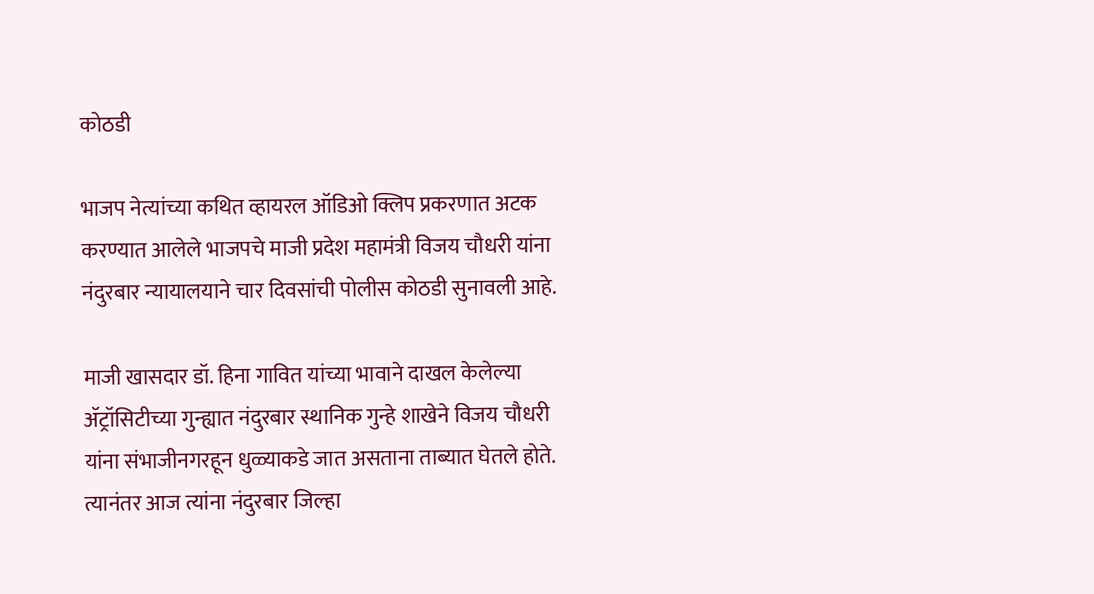कोठडी

भाजप नेत्यांच्या कथित व्हायरल ऑडिओ क्लिप प्रकरणात अटक करण्यात आलेले भाजपचे माजी प्रदेश महामंत्री विजय चौधरी यांना नंदुरबार न्यायालयाने चार दिवसांची पोलीस कोठडी सुनावली आहे.

माजी खासदार डॉ. हिना गावित यांच्या भावाने दाखल केलेल्या ॲट्रॉसिटीच्या गुन्ह्यात नंदुरबार स्थानिक गुन्हे शाखेने विजय चौधरी यांना संभाजीनगरहून धुळ्याकडे जात असताना ताब्यात घेतले होते. त्यानंतर आज त्यांना नंदुरबार जिल्हा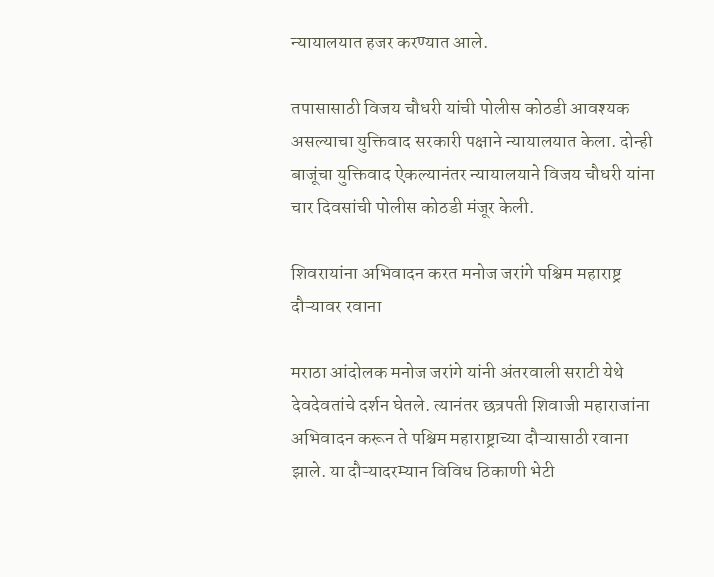न्यायालयात हजर करण्यात आले.

तपासासाठी विजय चौधरी यांची पोलीस कोठडी आवश्यक असल्याचा युक्तिवाद सरकारी पक्षाने न्यायालयात केला. दोन्ही बाजूंचा युक्तिवाद ऐकल्यानंतर न्यायालयाने विजय चौधरी यांना चार दिवसांची पोलीस कोठडी मंजूर केली.

शिवरायांना अभिवादन करत मनोज जरांगे पश्चिम महाराष्ट्र दौऱ्यावर रवाना

मराठा आंदोलक मनोज जरांगे यांनी अंतरवाली सराटी येथे देवदेवतांचे दर्शन घेतले. त्यानंतर छत्रपती शिवाजी महाराजांना अभिवादन करून ते पश्चिम महाराष्ट्राच्या दौऱ्यासाठी रवाना झाले. या दौऱ्यादरम्यान विविध ठिकाणी भेटी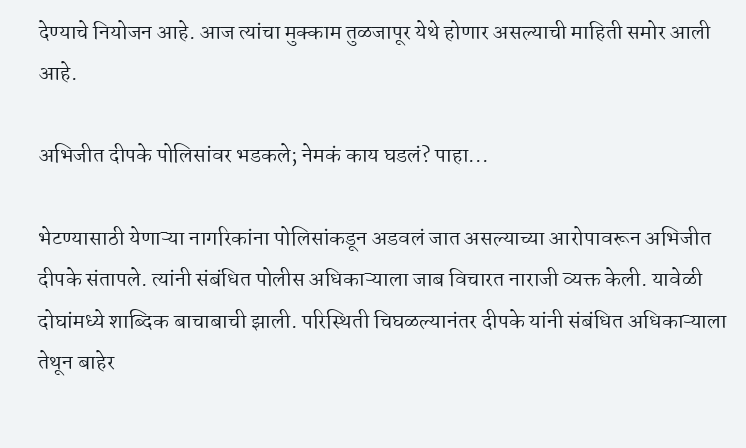देण्याचे नियोजन आहे. आज त्यांचा मुक्काम तुळजापूर येथे होणार असल्याची माहिती समोर आली आहे.

अभिजीत दीपके पोलिसांवर भडकले; नेमकं काय घडलं? पाहा...

भेटण्यासाठी येणाऱ्या नागरिकांना पोलिसांकडून अडवलं जात असल्याच्या आरोपावरून अभिजीत दीपके संतापले. त्यांनी संबंधित पोलीस अधिकाऱ्याला जाब विचारत नाराजी व्यक्त केली. यावेळी दोघांमध्ये शाब्दिक बाचाबाची झाली. परिस्थिती चिघळल्यानंतर दीपके यांनी संबंधित अधिकाऱ्याला तेथून बाहेर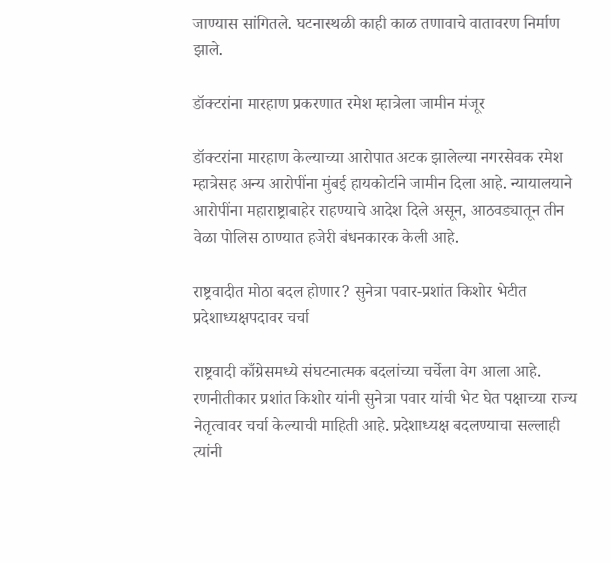जाण्यास सांगितले. घटनास्थळी काही काळ तणावाचे वातावरण निर्माण झाले.

डॉक्टरांना मारहाण प्रकरणात रमेश म्हात्रेला जामीन मंजूर

डॉक्टरांना मारहाण केल्याच्या आरोपात अटक झालेल्या नगरसेवक रमेश म्हात्रेसह अन्य आरोपींना मुंबई हायकोर्टाने जामीन दिला आहे. न्यायालयाने आरोपींना महाराष्ट्राबाहेर राहण्याचे आदेश दिले असून, आठवड्यातून तीन वेळा पोलिस ठाण्यात हजेरी बंधनकारक केली आहे.

राष्ट्रवादीत मोठा बदल होणार? सुनेत्रा पवार-प्रशांत किशोर भेटीत प्रदेशाध्यक्षपदावर चर्चा

राष्ट्रवादी काँग्रेसमध्ये संघटनात्मक बदलांच्या चर्चेला वेग आला आहे. रणनीतीकार प्रशांत किशोर यांनी सुनेत्रा पवार यांची भेट घेत पक्षाच्या राज्य नेतृत्वावर चर्चा केल्याची माहिती आहे. प्रदेशाध्यक्ष बदलण्याचा सल्लाही त्यांनी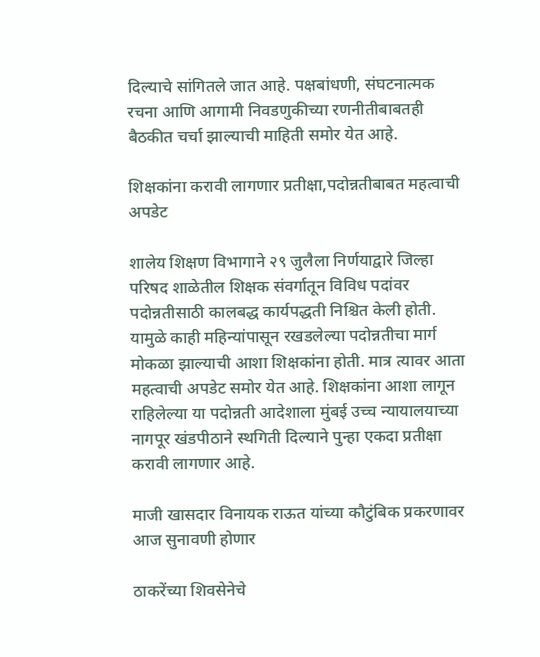दिल्याचे सांगितले जात आहे. पक्षबांधणी, संघटनात्मक रचना आणि आगामी निवडणुकीच्या रणनीतीबाबतही बैठकीत चर्चा झाल्याची माहिती समोर येत आहे.

शिक्षकांना करावी लागणार प्रतीक्षा,पदोन्नतीबाबत महत्वाची अपडेट

शालेय शिक्षण विभागाने २९ जुलैला निर्णयाद्वारे जिल्हा परिषद शाळेतील शिक्षक संवर्गातून विविध पदांवर पदोन्नतीसाठी कालबद्ध कार्यपद्धती निश्चित केली होती. यामुळे काही महिन्यांपासून रखडलेल्या पदोन्नतीचा मार्ग मोकळा झाल्याची आशा शिक्षकांना होती. मात्र त्यावर आता महत्वाची अपडेट समोर येत आहे. शिक्षकांना आशा लागून राहिलेल्या या पदोन्नती आदेशाला मुंबई उच्च न्यायालयाच्या नागपूर खंडपीठाने स्थगिती दिल्याने पुन्हा एकदा प्रतीक्षा करावी लागणार आहे.

माजी खासदार विनायक राऊत यांच्या कौटुंबिक प्रकरणावर आज सुनावणी होणार

ठाकरेंच्या शिवसेनेचे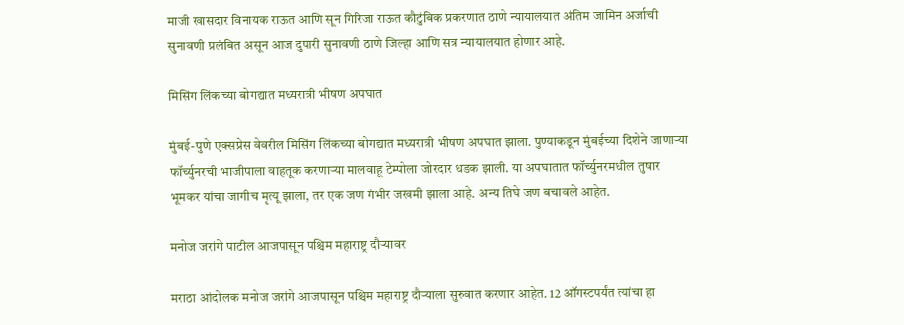माजी खासदार विनायक राऊत आणि सून गिरिजा राऊत कौटुंबिक प्रकरणात ठाणे न्यायालयात अंतिम जामिन अर्जाची सुनावणी प्रलंबित असून आज दुपारी सुनावणी ठाणे जिल्हा आणि सत्र न्यायालयात होणार आहे.

मिसिंग लिंकच्या बोगद्यात मध्यरात्री भीषण अपघात

मुंबई-पुणे एक्सप्रेस वेवरील मिसिंग लिंकच्या बोगद्यात मध्यरात्री भीषण अपघात झाला. पुण्याकडून मुंबईच्या दिशेने जाणाऱ्या फॉर्च्युनरची भाजीपाला वाहतूक करणाऱ्या मालवाहू टेम्पोला जोरदार धडक झाली. या अपघातात फॉर्च्युनरमधील तुषार भूमकर यांचा जागीच मृत्यू झाला, तर एक जण गंभीर जखमी झाला आहे. अन्य तिघे जण बचावले आहेत.

मनोज जरांगे पाटील आजपासून पश्चिम महाराष्ट्र दौऱ्यावर

मराठा आंदोलक मनोज जरांगे आजपासून पश्चिम महाराष्ट्र दौऱ्याला सुरुवात करणार आहेत. 12 ऑगस्टपर्यंत त्यांचा हा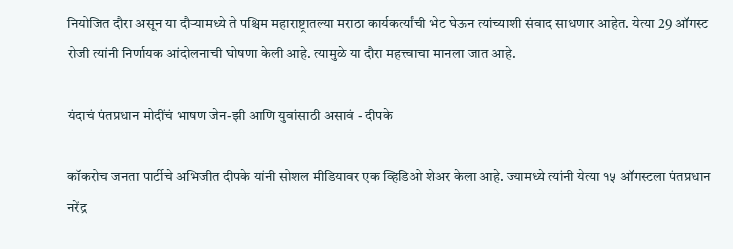नियोजित दौरा असून या दौऱ्यामध्ये ते पश्चिम महाराष्ट्रातल्या मराठा कार्यकर्त्यांची भेट घेऊन त्यांच्याशी संवाद साधणार आहेत. येत्या 29 ऑगस्ट रोजी त्यांनी निर्णायक आंदोलनाची घोषणा केली आहे. त्यामुळे या दौरा महत्त्वाचा मानला जात आहे.

यंदाचं पंतप्रधान मोदींचं भाषण जेन-झी आणि युवांसाठी असावं - दीपके

कॉकरोच जनता पार्टीचे अभिजीत दीपके यांनी सोशल मीडियावर एक व्हिडिओ शेअर केला आहे. ज्यामध्ये त्यांनी येत्या १५ ऑगस्टला पंतप्रधान नरेंद्र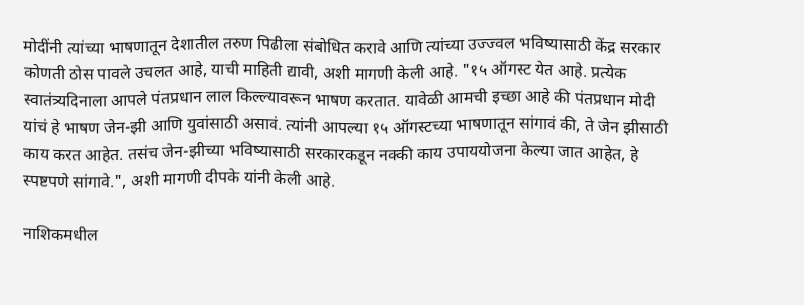मोदींनी त्यांच्या भाषणातून देशातील तरुण पिढीला संबोधित करावे आणि त्यांच्या उज्ज्वल भविष्यासाठी केंद्र सरकार कोणती ठोस पावले उचलत आहे, याची माहिती द्यावी, अशी मागणी केली आहे. "१५ ऑगस्ट येत आहे. प्रत्येक स्वातंत्र्यदिनाला आपले पंतप्रधान लाल किल्ल्यावरून भाषण करतात. यावेळी आमची इच्छा आहे की पंतप्रधान मोदी यांचं हे भाषण जेन-झी आणि युवांसाठी असावं. त्यांनी आपल्या १५ ऑगस्टच्या भाषणातून सांगावं की, ते जेन झीसाठी काय करत आहेत. तसंच जेन-झीच्या भविष्यासाठी सरकारकडून नक्की काय उपाययोजना केल्या जात आहेत, हे स्पष्टपणे सांगावे.", अशी मागणी दीपके यांनी केली आहे.

नाशिकमधील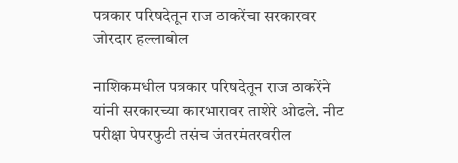पत्रकार परिषदेतून राज ठाकरेंचा सरकारवर जोरदार हल्लाबोल

नाशिकमधील पत्रकार परिषदेतून राज ठाकरेंने यांनी सरकारच्या कारभारावर ताशेरे ओढले. नीट परीक्षा पेपरफुटी तसंच जंतरमंतरवरील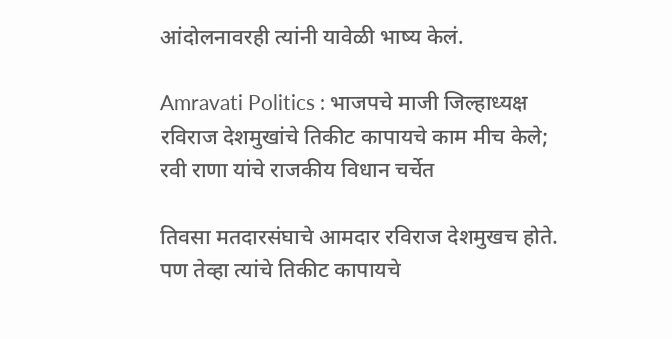आंदोलनावरही त्यांनी यावेळी भाष्य केलं.

Amravati Politics : भाजपचे माजी जिल्हाध्यक्ष रविराज देशमुखांचे तिकीट कापायचे काम मीच केले; रवी राणा यांचे राजकीय विधान चर्चेत

तिवसा मतदारसंघाचे आमदार रविराज देशमुखच होते. पण तेव्हा त्यांचे तिकीट कापायचे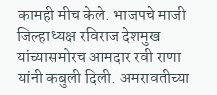कामही मीच केले. भाजपचे माजी जिल्हाध्यक्ष रविराज देशमुख यांच्यासमोरच आमदार रवी राणा यांनी कबुली दिली. अमरावतीच्या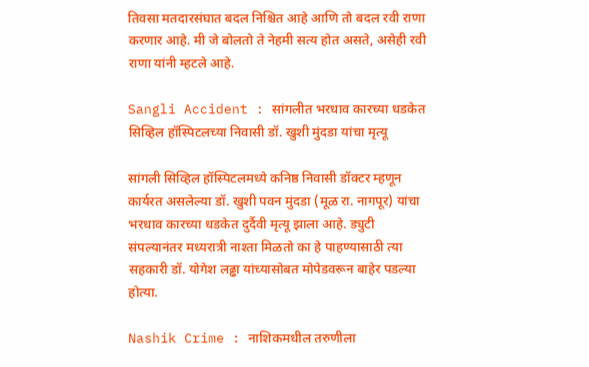तिवसा मतदारसंघात बदल निश्चित आहे आणि तो बदल रवी राणा करणार आहे. मी जे बोलतो ते नेहमी सत्य होत असते, असेही रवी राणा यांनी म्हटले आहे.

Sangli Accident : सांगलीत भरधाव कारच्या धडकेत सिव्हिल हॉस्पिटलच्या निवासी डॉ. खुशी मुंदडा यांचा मृत्यू

सांगली सिव्हिल हॉस्पिटलमध्ये कनिष्ठ निवासी डॉक्टर म्हणून कार्यरत असलेल्या डॉ. खुशी पवन मुंदडा (मूळ रा. नागपूर) यांचा भरधाव कारच्या धडकेत दुर्दैवी मृत्यू झाला आहे. ड्युटी संपल्यानंतर मध्यरात्री नाश्ता मिळतो का हे पाहण्यासाठी त्या सहकारी डॉ. योगेश लढ्ढा यांच्यासोबत मोपेडवरून बाहेर पडल्या होत्या.

Nashik Crime : नाशिकमधील तरुणीला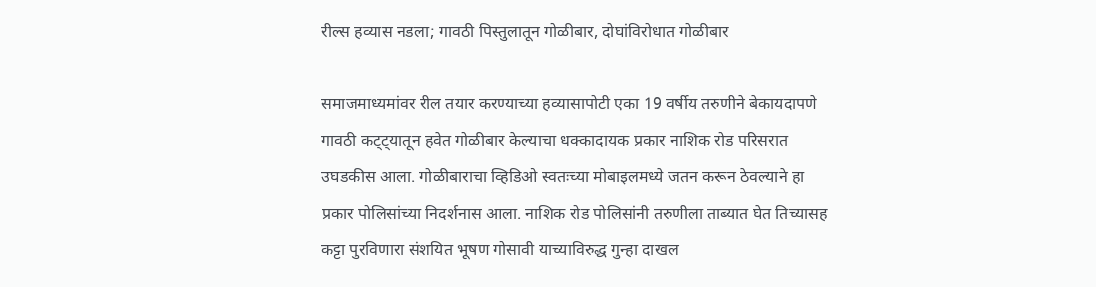रील्स हव्यास नडला; गावठी पिस्तुलातून गोळीबार, दोघांविरोधात गोळीबार

समाजमाध्यमांवर रील तयार करण्याच्या हव्यासापोटी एका 19 वर्षीय तरुणीने बेकायदापणे गावठी कट्ट्यातून हवेत गोळीबार केल्याचा धक्कादायक प्रकार नाशिक रोड परिसरात उघडकीस आला. गोळीबाराचा व्हिडिओ स्वतःच्या मोबाइलमध्ये जतन करून ठेवल्याने हा प्रकार पोलिसांच्या निदर्शनास आला. नाशिक रोड पोलिसांनी तरुणीला ताब्यात घेत तिच्यासह कट्टा पुरविणारा संशयित भूषण गोसावी याच्याविरुद्ध गुन्हा दाखल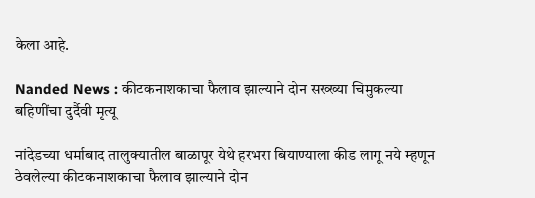केला आहे.

Nanded News : कीटकनाशकाचा फैलाव झाल्याने दोन सख्ख्या चिमुकल्या बहिणींचा दुर्दैवी मृत्यू

नांदेडच्या धर्माबाद तालुक्यातील बाळापूर येथे हरभरा बियाण्याला कीड लागू नये म्हणून ठेवलेल्या कीटकनाशकाचा फैलाव झाल्याने दोन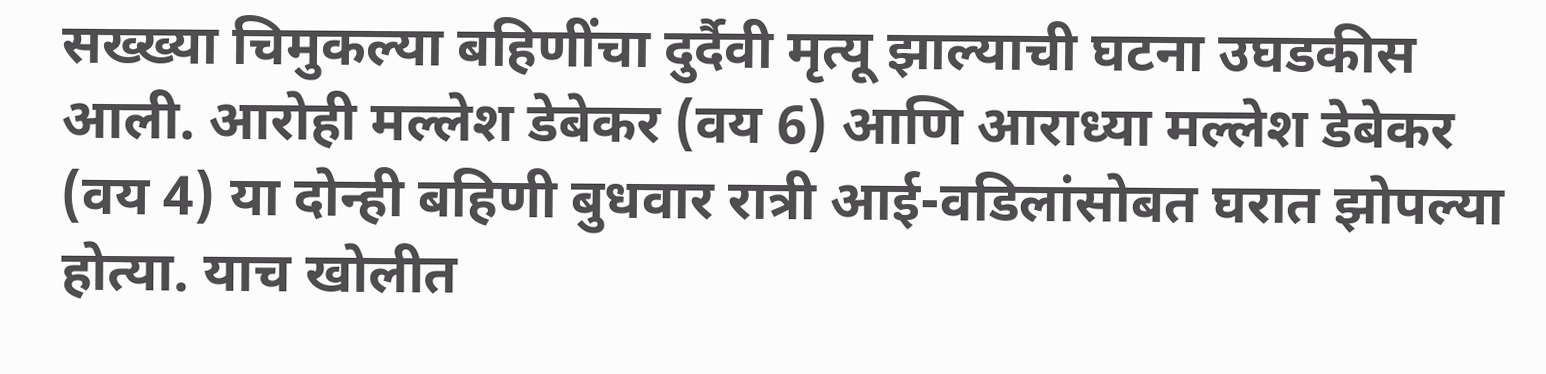सख्ख्या चिमुकल्या बहिणींचा दुर्दैवी मृत्यू झाल्याची घटना उघडकीस आली. आरोही मल्लेश डेबेकर (वय 6) आणि आराध्या मल्लेश डेबेकर (वय 4) या दोन्ही बहिणी बुधवार रात्री आई-वडिलांसोबत घरात झोपल्या होत्या. याच खोलीत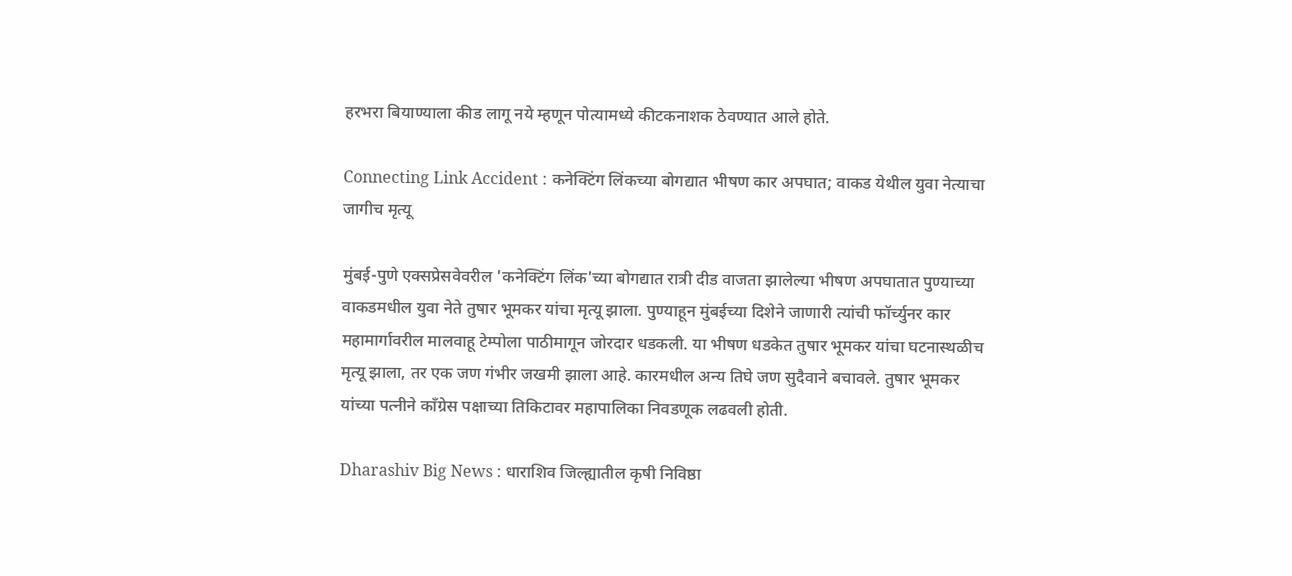हरभरा बियाण्याला कीड लागू नये म्हणून पोत्यामध्ये कीटकनाशक ठेवण्यात आले होते.

Connecting Link Accident : कनेक्टिंग लिंकच्या बोगद्यात भीषण कार अपघात; वाकड येथील युवा नेत्याचा जागीच मृत्यू

मुंबई-पुणे एक्सप्रेसवेवरील 'कनेक्टिंग लिंक'च्या बोगद्यात रात्री दीड वाजता झालेल्या भीषण अपघातात पुण्याच्या वाकडमधील युवा नेते तुषार भूमकर यांचा मृत्यू झाला. पुण्याहून मुंबईच्या दिशेने जाणारी त्यांची फॉर्च्युनर कार महामार्गावरील मालवाहू टेम्पोला पाठीमागून जोरदार धडकली. या भीषण धडकेत तुषार भूमकर यांचा घटनास्थळीच मृत्यू झाला, तर एक जण गंभीर जखमी झाला आहे. कारमधील अन्य तिघे जण सुदैवाने बचावले. तुषार भूमकर यांच्या पत्नीने काँग्रेस पक्षाच्या तिकिटावर महापालिका निवडणूक लढवली होती.

Dharashiv Big News : धाराशिव जिल्ह्यातील कृषी निविष्ठा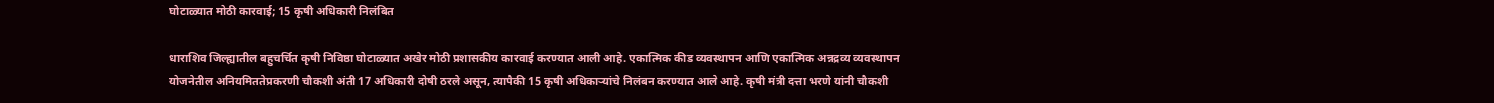घोटाळ्यात मोठी कारवाई; 15 कृषी अधिकारी निलंबित

धाराशिव जिल्ह्यातील बहुचर्चित कृषी निविष्ठा घोटाळ्यात अखेर मोठी प्रशासकीय कारवाई करण्यात आली आहे. एकात्मिक कीड व्यवस्थापन आणि एकात्मिक अन्नद्रव्य व्यवस्थापन योजनेतील अनियमिततेप्रकरणी चौकशी अंती 17 अधिकारी दोषी ठरले असून, त्यापैकी 15 कृषी अधिकाऱ्यांचे निलंबन करण्यात आले आहे. कृषी मंत्री दत्ता भरणे यांनी चौकशी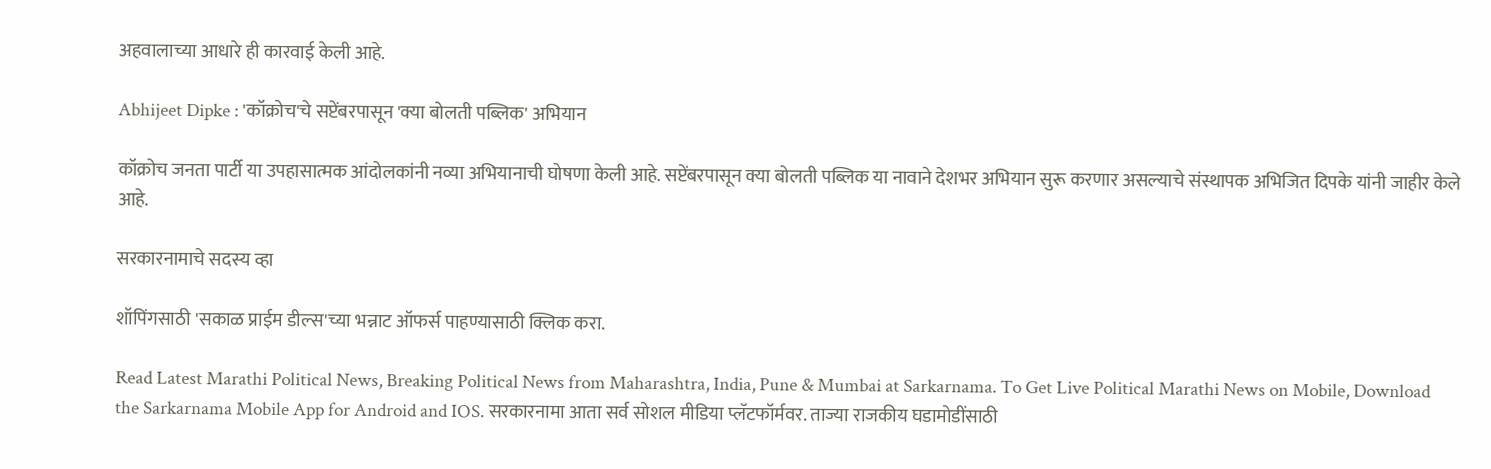अहवालाच्या आधारे ही कारवाई केली आहे.

Abhijeet Dipke : 'कॉक्रोच'चे सप्टेंबरपासून 'क्या बोलती पब्लिक' अभियान

कॉक्रोच जनता पार्टी या उपहासात्मक आंदोलकांनी नव्या अभियानाची घोषणा केली आहे. सप्टेंबरपासून क्या बोलती पब्लिक या नावाने देशभर अभियान सुरू करणार असल्याचे संस्थापक अभिजित दिपके यांनी जाहीर केले आहे.

सरकारनामाचे सदस्य व्हा

शॉपिंगसाठी 'सकाळ प्राईम डील्स'च्या भन्नाट ऑफर्स पाहण्यासाठी क्लिक करा.

Read Latest Marathi Political News, Breaking Political News from Maharashtra, India, Pune & Mumbai at Sarkarnama. To Get Live Political Marathi News on Mobile, Download the Sarkarnama Mobile App for Android and IOS. सरकारनामा आता सर्व सोशल मीडिया प्लॅटफॉर्मवर. ताज्या राजकीय घडामोडींसाठी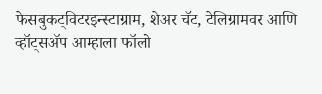फेसबुकट्विटरइन्स्टाग्राम, शेअर चॅट, टेलिग्रामवर आणि व्हॉट्सॲप आम्हाला फॉलो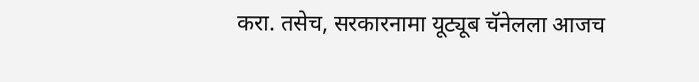करा. तसेच, सरकारनामा यूट्यूब चॅनेलला आजच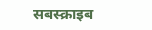सबस्क्राइब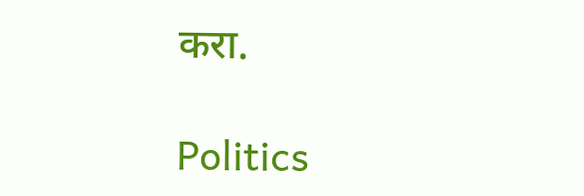करा.

Politics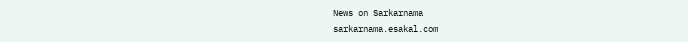News on Sarkarnama
sarkarnama.esakal.com